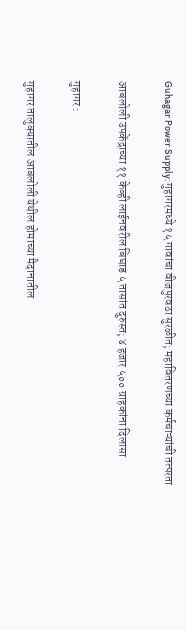Guhagar Power Supply: गुहागरमध्ये १५ गावांचा वीजपुरवठा सुरळीत; महावितरणच्या कर्मचाऱ्यांची तत्परता

आबलोली उपकेंद्राच्या ११ केव्ही लाईनवरील बिघाड ५ तासांत दुरुस्त; ४ हजार ५०० ग्राहकांना दिलासा

गुहागर :

गुहागर तालुक्यातील आबलोली येथील होमाच्या मैदानातील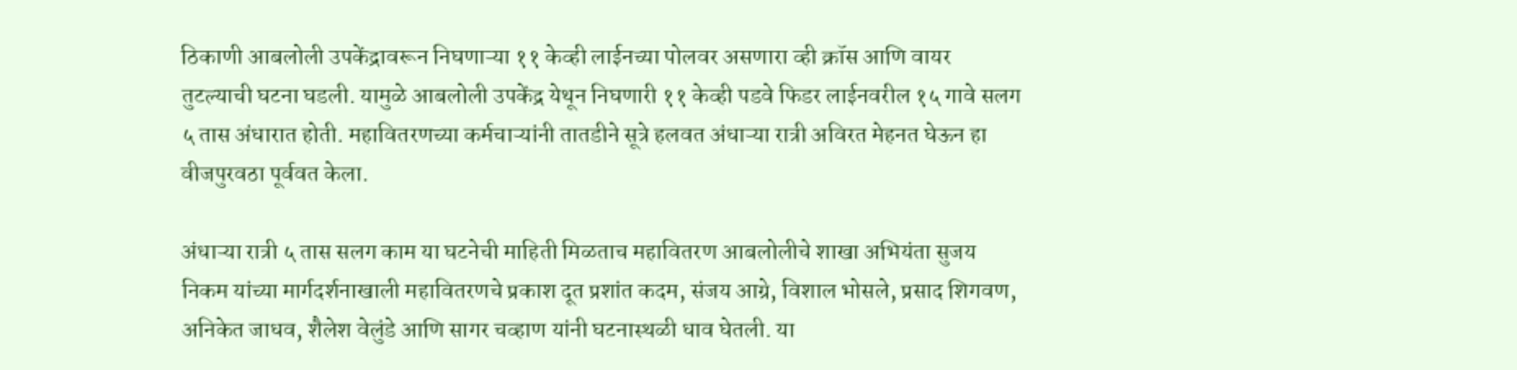ठिकाणी आबलोली उपकेंद्रावरून निघणाऱ्या ११ केव्ही लाईनच्या पोलवर असणारा व्ही क्रॉस आणि वायर तुटल्याची घटना घडली. यामुळे आबलोली उपकेंद्र येथून निघणारी ११ केव्ही पडवे फिडर लाईनवरील १५ गावे सलग ५ तास अंधारात होती. महावितरणच्या कर्मचाऱ्यांनी तातडीने सूत्रे हलवत अंधाऱ्या रात्री अविरत मेहनत घेऊन हा वीजपुरवठा पूर्ववत केला.

अंधाऱ्या रात्री ५ तास सलग काम या घटनेची माहिती मिळताच महावितरण आबलोलीचे शाखा अभियंता सुजय निकम यांच्या मार्गदर्शनाखाली महावितरणचे प्रकाश दूत प्रशांत कदम, संजय आग्रे, विशाल भोसले, प्रसाद शिगवण, अनिकेत जाधव, शैलेश वेलुंडे आणि सागर चव्हाण यांनी घटनास्थळी धाव घेतली. या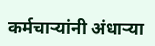कर्मचाऱ्यांनी अंधाऱ्या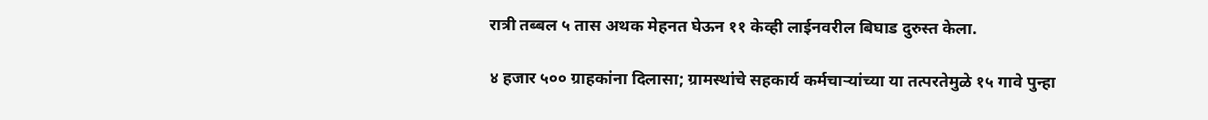रात्री तब्बल ५ तास अथक मेहनत घेऊन ११ केव्ही लाईनवरील बिघाड दुरुस्त केला.

४ हजार ५०० ग्राहकांना दिलासा; ग्रामस्थांचे सहकार्य कर्मचाऱ्यांच्या या तत्परतेमुळे १५ गावे पुन्हा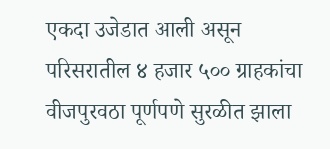एकदा उजेडात आली असून परिसरातील ४ हजार ५०० ग्राहकांचा वीजपुरवठा पूर्णपणे सुरळीत झाला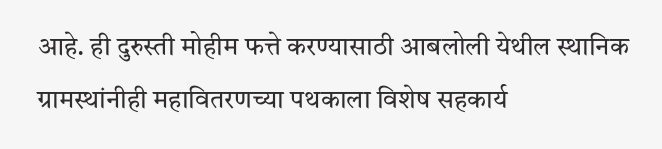आहे. ही दुरुस्ती मोहीम फत्ते करण्यासाठी आबलोली येथील स्थानिक ग्रामस्थांनीही महावितरणच्या पथकाला विशेष सहकार्य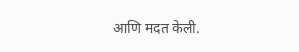आणि मदत केली.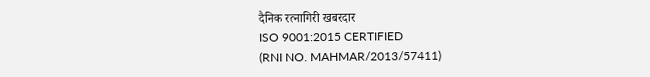दैनिक रत्नागिरी खबरदार
ISO 9001:2015 CERTIFIED
(RNI NO. MAHMAR/2013/57411)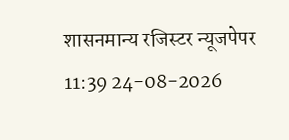शासनमान्य रजिस्टर न्यूजपेपर
11:39 24-08-2026